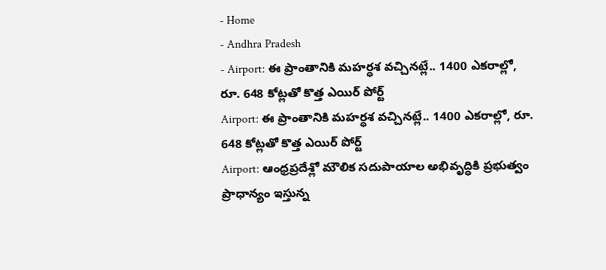- Home
- Andhra Pradesh
- Airport: ఈ ప్రాంతానికి మహర్ధశ వచ్చినట్లే.. 1400 ఎకరాల్లో, రూ. 648 కోట్లతో కొత్త ఎయిర్ పోర్ట్
Airport: ఈ ప్రాంతానికి మహర్ధశ వచ్చినట్లే.. 1400 ఎకరాల్లో, రూ. 648 కోట్లతో కొత్త ఎయిర్ పోర్ట్
Airport: ఆంధ్రప్రదేశ్లో మౌలిక సదుపాయాల అభివృద్ధికి ప్రభుత్వం ప్రాధాన్యం ఇస్తున్న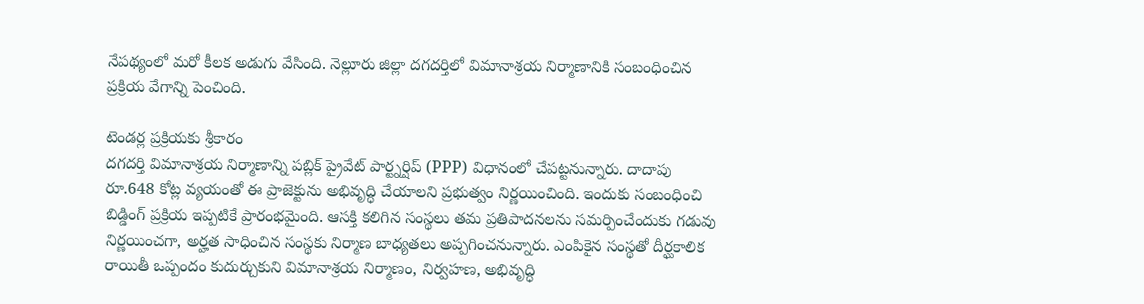నేపథ్యంలో మరో కీలక అడుగు వేసింది. నెల్లూరు జిల్లా దగదర్తిలో విమానాశ్రయ నిర్మాణానికి సంబంధించిన ప్రక్రియ వేగాన్ని పెంచింది.

టెండర్ల ప్రక్రియకు శ్రీకారం
దగదర్తి విమానాశ్రయ నిర్మాణాన్ని పబ్లిక్ ప్రైవేట్ పార్ట్నర్షిప్ (PPP) విధానంలో చేపట్టనున్నారు. దాదాపు రూ.648 కోట్ల వ్యయంతో ఈ ప్రాజెక్టును అభివృద్ధి చేయాలని ప్రభుత్వం నిర్ణయించింది. ఇందుకు సంబంధించి బిడ్డింగ్ ప్రక్రియ ఇప్పటికే ప్రారంభమైంది. ఆసక్తి కలిగిన సంస్థలు తమ ప్రతిపాదనలను సమర్పించేందుకు గడువు నిర్ణయించగా, అర్హత సాధించిన సంస్థకు నిర్మాణ బాధ్యతలు అప్పగించనున్నారు. ఎంపికైన సంస్థతో దీర్ఘకాలిక రాయితీ ఒప్పందం కుదుర్చుకుని విమానాశ్రయ నిర్మాణం, నిర్వహణ, అభివృద్ధి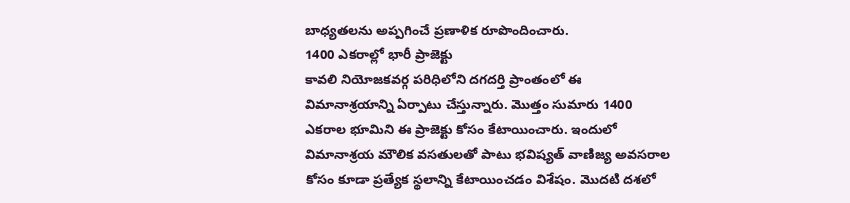బాధ్యతలను అప్పగించే ప్రణాళిక రూపొందించారు.
1400 ఎకరాల్లో భారీ ప్రాజెక్టు
కావలి నియోజకవర్గ పరిధిలోని దగదర్తి ప్రాంతంలో ఈ విమానాశ్రయాన్ని ఏర్పాటు చేస్తున్నారు. మొత్తం సుమారు 1400 ఎకరాల భూమిని ఈ ప్రాజెక్టు కోసం కేటాయించారు. ఇందులో విమానాశ్రయ మౌలిక వసతులతో పాటు భవిష్యత్ వాణిజ్య అవసరాల కోసం కూడా ప్రత్యేక స్థలాన్ని కేటాయించడం విశేషం. మొదటి దశలో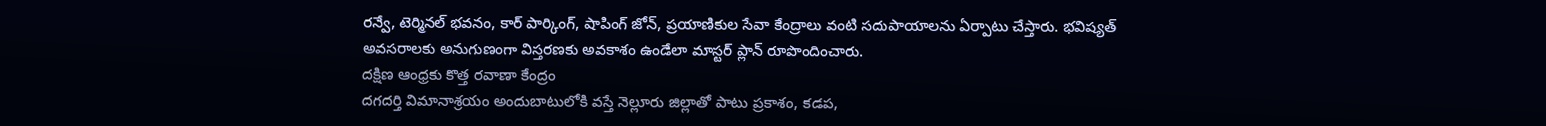రన్వే, టెర్మినల్ భవనం, కార్ పార్కింగ్, షాపింగ్ జోన్, ప్రయాణికుల సేవా కేంద్రాలు వంటి సదుపాయాలను ఏర్పాటు చేస్తారు. భవిష్యత్ అవసరాలకు అనుగుణంగా విస్తరణకు అవకాశం ఉండేలా మాస్టర్ ప్లాన్ రూపొందించారు.
దక్షిణ ఆంధ్రకు కొత్త రవాణా కేంద్రం
దగదర్తి విమానాశ్రయం అందుబాటులోకి వస్తే నెల్లూరు జిల్లాతో పాటు ప్రకాశం, కడప,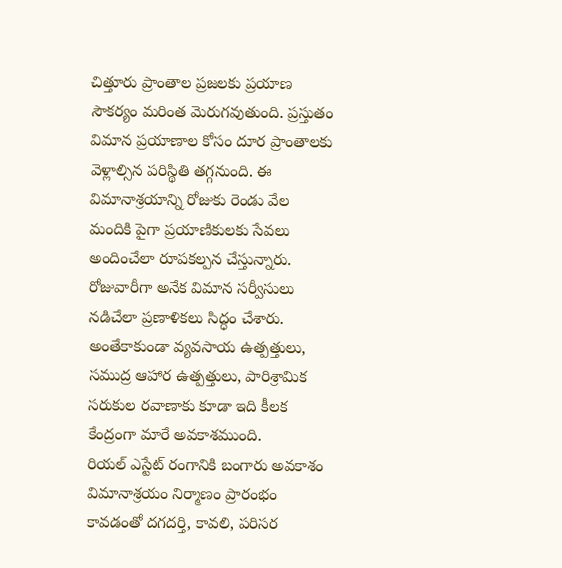చిత్తూరు ప్రాంతాల ప్రజలకు ప్రయాణ సౌకర్యం మరింత మెరుగవుతుంది. ప్రస్తుతం విమాన ప్రయాణాల కోసం దూర ప్రాంతాలకు వెళ్లాల్సిన పరిస్థితి తగ్గనుంది. ఈ విమానాశ్రయాన్ని రోజుకు రెండు వేల మందికి పైగా ప్రయాణికులకు సేవలు అందించేలా రూపకల్పన చేస్తున్నారు. రోజువారీగా అనేక విమాన సర్వీసులు నడిచేలా ప్రణాళికలు సిద్ధం చేశారు. అంతేకాకుండా వ్యవసాయ ఉత్పత్తులు, సముద్ర ఆహార ఉత్పత్తులు, పారిశ్రామిక సరుకుల రవాణాకు కూడా ఇది కీలక కేంద్రంగా మారే అవకాశముంది.
రియల్ ఎస్టేట్ రంగానికి బంగారు అవకాశం
విమానాశ్రయం నిర్మాణం ప్రారంభం కావడంతో దగదర్తి, కావలి, పరిసర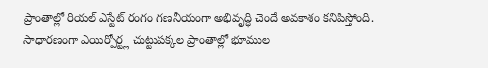ప్రాంతాల్లో రియల్ ఎస్టేట్ రంగం గణనీయంగా అభివృద్ధి చెందే అవకాశం కనిపిస్తోంది. సాధారణంగా ఎయిర్పోర్ట్ల చుట్టుపక్కల ప్రాంతాల్లో భూముల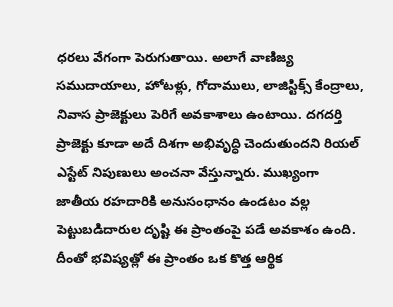ధరలు వేగంగా పెరుగుతాయి. అలాగే వాణిజ్య సముదాయాలు, హోటళ్లు, గోదాములు, లాజిస్టిక్స్ కేంద్రాలు, నివాస ప్రాజెక్టులు పెరిగే అవకాశాలు ఉంటాయి. దగదర్తి ప్రాజెక్టు కూడా అదే దిశగా అభివృద్ధి చెందుతుందని రియల్ ఎస్టేట్ నిపుణులు అంచనా వేస్తున్నారు. ముఖ్యంగా జాతీయ రహదారికి అనుసంధానం ఉండటం వల్ల పెట్టుబడిదారుల దృష్టి ఈ ప్రాంతంపై పడే అవకాశం ఉంది. దీంతో భవిష్యత్లో ఈ ప్రాంతం ఒక కొత్త ఆర్థిక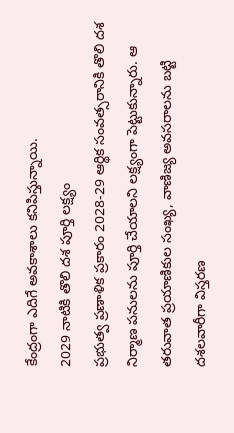కేంద్రంగా ఎదిగే అవకాశాలు కనిపిస్తున్నాయి.
2029 నాటికి తొలి దశ పూర్తి లక్ష్యం
ప్రభుత్వ ప్రణాళిక ప్రకారం 2028-29 ఆర్థిక సంవత్సరానికి తొలి దశ నిర్మాణ పనులను పూర్తి చేయాలని లక్ష్యంగా పెట్టుకున్నారు. ఆ తరువాత ప్రయాణికుల సంఖ్య, వాణిజ్య అవసరాలను బట్టి దశలవారీగా విస్తరణ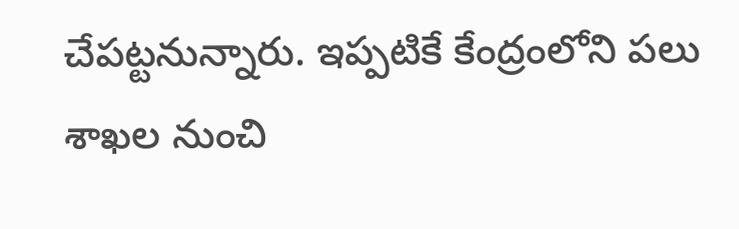చేపట్టనున్నారు. ఇప్పటికే కేంద్రంలోని పలు శాఖల నుంచి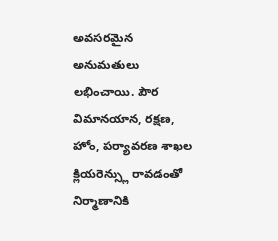అవసరమైన అనుమతులు లభించాయి. పౌర విమానయాన, రక్షణ, హోం, పర్యావరణ శాఖల క్లియరెన్స్లు రావడంతో నిర్మాణానికి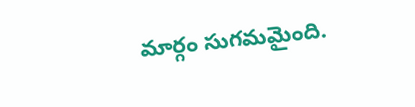మార్గం సుగమమైంది.